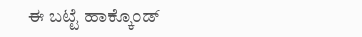ಈ ಬಟ್ಟೆ ಹಾಕ್ಕೊಂಡ್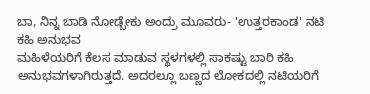ಬಾ, ನಿನ್ನ ಬಾಡಿ ನೋಡ್ಬೇಕು ಅಂದ್ರು ಮೂವರು- 'ಉತ್ತರಕಾಂಡ' ನಟಿ ಕಹಿ ಅನುಭವ
ಮಹಿಳೆಯರಿಗೆ ಕೆಲಸ ಮಾಡುವ ಸ್ಥಳಗಳಲ್ಲಿ ಸಾಕಷ್ಟು ಬಾರಿ ಕಹಿ ಅನುಭವಗಳಾಗಿರುತ್ತದೆ. ಅದರಲ್ಲೂ ಬಣ್ಣದ ಲೋಕದಲ್ಲಿ ನಟಿಯರಿಗೆ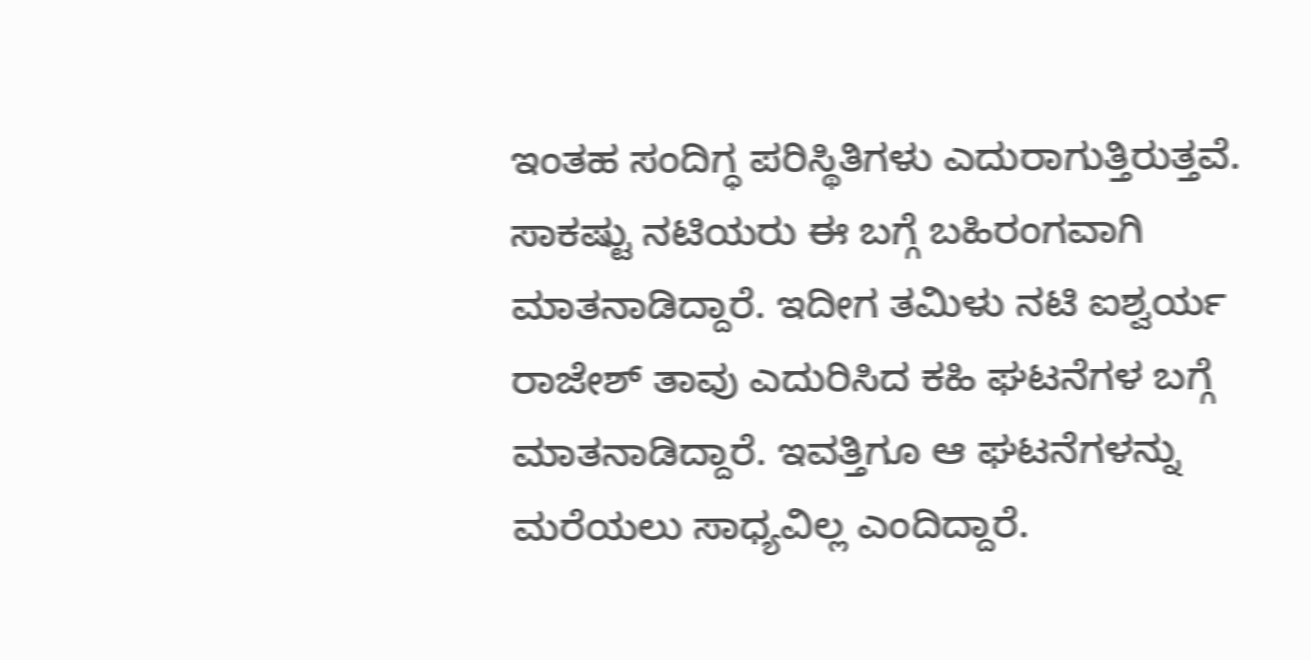ಇಂತಹ ಸಂದಿಗ್ಧ ಪರಿಸ್ಥಿತಿಗಳು ಎದುರಾಗುತ್ತಿರುತ್ತವೆ. ಸಾಕಷ್ಟು ನಟಿಯರು ಈ ಬಗ್ಗೆ ಬಹಿರಂಗವಾಗಿ ಮಾತನಾಡಿದ್ದಾರೆ. ಇದೀಗ ತಮಿಳು ನಟಿ ಐಶ್ವರ್ಯ ರಾಜೇಶ್ ತಾವು ಎದುರಿಸಿದ ಕಹಿ ಘಟನೆಗಳ ಬಗ್ಗೆ ಮಾತನಾಡಿದ್ದಾರೆ. ಇವತ್ತಿಗೂ ಆ ಘಟನೆಗಳನ್ನು ಮರೆಯಲು ಸಾಧ್ಯವಿಲ್ಲ ಎಂದಿದ್ದಾರೆ.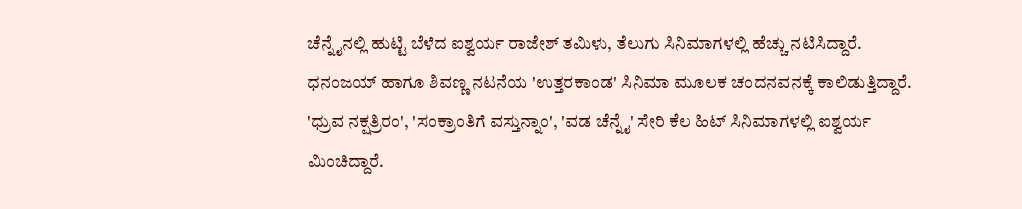ಚೆನ್ನೈನಲ್ಲಿ ಹುಟ್ಟಿ ಬೆಳೆದ ಐಶ್ವರ್ಯ ರಾಜೇಶ್ ತಮಿಳು, ತೆಲುಗು ಸಿನಿಮಾಗಳಲ್ಲಿ ಹೆಚ್ಚು ನಟಿಸಿದ್ದಾರೆ. ಧನಂಜಯ್ ಹಾಗೂ ಶಿವಣ್ಣ ನಟನೆಯ 'ಉತ್ತರಕಾಂಡ' ಸಿನಿಮಾ ಮೂಲಕ ಚಂದನವನಕ್ಕೆ ಕಾಲಿಡುತ್ತಿದ್ದಾರೆ. 'ಧ್ರುವ ನಕ್ಷತ್ರಿರಂ', 'ಸಂಕ್ರಾಂತಿಗೆ ವಸ್ತುನ್ನಾಂ', 'ವಡ ಚೆನ್ನೈ' ಸೇರಿ ಕೆಲ ಹಿಟ್ ಸಿನಿಮಾಗಳಲ್ಲಿ ಐಶ್ವರ್ಯ ಮಿಂಚಿದ್ದಾರೆ.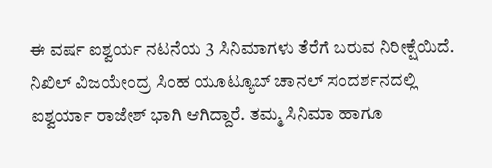ಈ ವರ್ಷ ಐಶ್ವರ್ಯ ನಟನೆಯ 3 ಸಿನಿಮಾಗಳು ತೆರೆಗೆ ಬರುವ ನಿರೀಕ್ಷೆಯಿದೆ. ನಿಖಿಲ್ ವಿಜಯೇಂದ್ರ ಸಿಂಹ ಯೂಟ್ಯೂಬ್ ಚಾನಲ್ ಸಂದರ್ಶನದಲ್ಲಿ ಐಶ್ವರ್ಯಾ ರಾಜೇಶ್ ಭಾಗಿ ಆಗಿದ್ದಾರೆ. ತಮ್ಮ ಸಿನಿಮಾ ಹಾಗೂ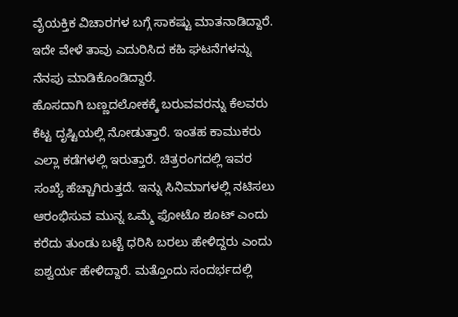ವೈಯಕ್ತಿಕ ವಿಚಾರಗಳ ಬಗ್ಗೆ ಸಾಕಷ್ಟು ಮಾತನಾಡಿದ್ದಾರೆ. ಇದೇ ವೇಳೆ ತಾವು ಎದುರಿಸಿದ ಕಹಿ ಘಟನೆಗಳನ್ನು ನೆನಪು ಮಾಡಿಕೊಂಡಿದ್ದಾರೆ.
ಹೊಸದಾಗಿ ಬಣ್ಣದಲೋಕಕ್ಕೆ ಬರುವವರನ್ನು ಕೆಲವರು ಕೆಟ್ಟ ದೃಷ್ಟಿಯಲ್ಲಿ ನೋಡುತ್ತಾರೆ. ಇಂತಹ ಕಾಮುಕರು ಎಲ್ಲಾ ಕಡೆಗಳಲ್ಲಿ ಇರುತ್ತಾರೆ. ಚಿತ್ರರಂಗದಲ್ಲಿ ಇವರ ಸಂಖ್ಯೆ ಹೆಚ್ಚಾಗಿರುತ್ತದೆ. ಇನ್ನು ಸಿನಿಮಾಗಳಲ್ಲಿ ನಟಿಸಲು ಆರಂಭಿಸುವ ಮುನ್ನ ಒಮ್ಮೆ ಫೋಟೊ ಶೂಟ್ ಎಂದು ಕರೆದು ತುಂಡು ಬಟ್ಟೆ ಧರಿಸಿ ಬರಲು ಹೇಳಿದ್ದರು ಎಂದು ಐಶ್ವರ್ಯ ಹೇಳಿದ್ದಾರೆ. ಮತ್ತೊಂದು ಸಂದರ್ಭದಲ್ಲಿ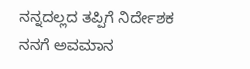ನನ್ನದಲ್ಲದ ತಪ್ಪಿಗೆ ನಿರ್ದೇಶಕ ನನಗೆ ಅವಮಾನ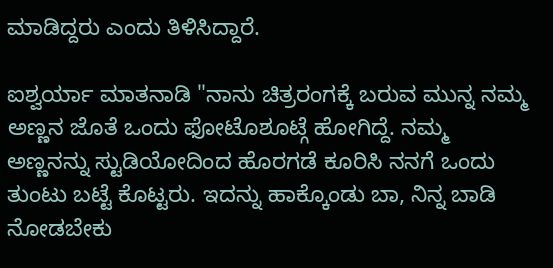ಮಾಡಿದ್ದರು ಎಂದು ತಿಳಿಸಿದ್ದಾರೆ.

ಐಶ್ವರ್ಯಾ ಮಾತನಾಡಿ "ನಾನು ಚಿತ್ರರಂಗಕ್ಕೆ ಬರುವ ಮುನ್ನ ನಮ್ಮ ಅಣ್ಣನ ಜೊತೆ ಒಂದು ಫೋಟೊಶೂಟ್ಗೆ ಹೋಗಿದ್ದೆ. ನಮ್ಮ ಅಣ್ಣನನ್ನು ಸ್ಟುಡಿಯೋದಿಂದ ಹೊರಗಡೆ ಕೂರಿಸಿ ನನಗೆ ಒಂದು ತುಂಟು ಬಟ್ಟೆ ಕೊಟ್ಟರು. ಇದನ್ನು ಹಾಕ್ಕೊಂಡು ಬಾ, ನಿನ್ನ ಬಾಡಿ ನೋಡಬೇಕು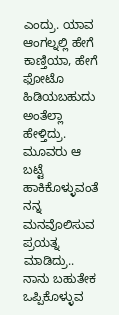ಎಂದ್ರು. ಯಾವ ಆಂಗಲ್ನಲ್ಲಿ ಹೇಗೆ ಕಾಣ್ತಿಯಾ, ಹೇಗೆ ಫೋಟೊ ಹಿಡಿಯಬಹುದು ಅಂತೆಲ್ಲಾ ಹೇಳ್ತಿದ್ರು. ಮೂವರು ಆ ಬಟ್ಟೆ ಹಾಕಿಕೊಳ್ಳುವಂತೆ ನನ್ನ ಮನವೊಲಿಸುವ ಪ್ರಯತ್ನ ಮಾಡಿದ್ರು.. ನಾನು ಬಹುತೇಕ ಒಪ್ಪಿಕೊಳ್ಳುವ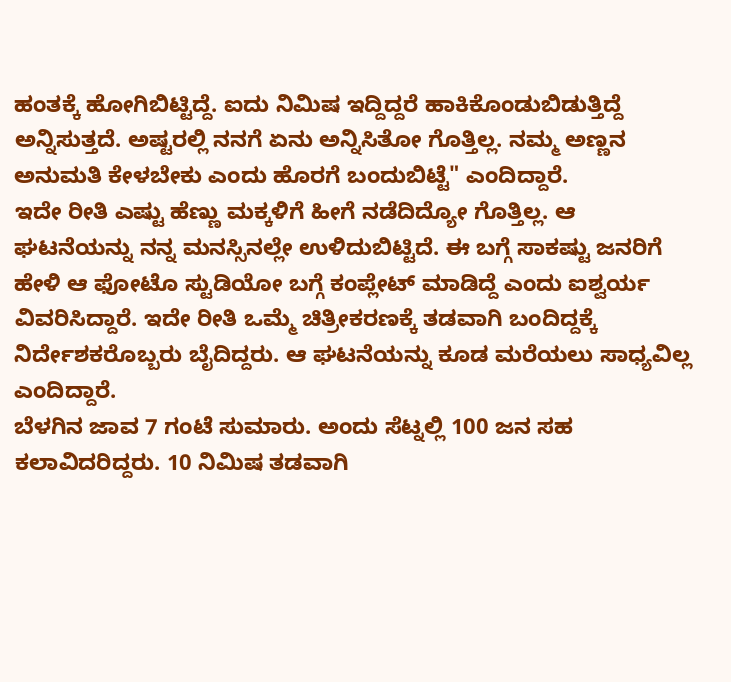ಹಂತಕ್ಕೆ ಹೋಗಿಬಿಟ್ಟಿದ್ದೆ. ಐದು ನಿಮಿಷ ಇದ್ದಿದ್ದರೆ ಹಾಕಿಕೊಂಡುಬಿಡುತ್ತಿದ್ದೆ ಅನ್ನಿಸುತ್ತದೆ. ಅಷ್ಟರಲ್ಲಿ ನನಗೆ ಏನು ಅನ್ನಿಸಿತೋ ಗೊತ್ತಿಲ್ಲ. ನಮ್ಮ ಅಣ್ಣನ ಅನುಮತಿ ಕೇಳಬೇಕು ಎಂದು ಹೊರಗೆ ಬಂದುಬಿಟ್ಟೆ" ಎಂದಿದ್ದಾರೆ.
ಇದೇ ರೀತಿ ಎಷ್ಟು ಹೆಣ್ಣು ಮಕ್ಕಳಿಗೆ ಹೀಗೆ ನಡೆದಿದ್ಯೋ ಗೊತ್ತಿಲ್ಲ. ಆ ಘಟನೆಯನ್ನು ನನ್ನ ಮನಸ್ಸಿನಲ್ಲೇ ಉಳಿದುಬಿಟ್ಟಿದೆ. ಈ ಬಗ್ಗೆ ಸಾಕಷ್ಟು ಜನರಿಗೆ ಹೇಳಿ ಆ ಫೋಟೊ ಸ್ಟುಡಿಯೋ ಬಗ್ಗೆ ಕಂಪ್ಲೇಟ್ ಮಾಡಿದ್ದೆ ಎಂದು ಐಶ್ವರ್ಯ ವಿವರಿಸಿದ್ದಾರೆ. ಇದೇ ರೀತಿ ಒಮ್ಮೆ ಚಿತ್ರೀಕರಣಕ್ಕೆ ತಡವಾಗಿ ಬಂದಿದ್ದಕ್ಕೆ ನಿರ್ದೇಶಕರೊಬ್ಬರು ಬೈದಿದ್ದರು. ಆ ಘಟನೆಯನ್ನು ಕೂಡ ಮರೆಯಲು ಸಾಧ್ಯವಿಲ್ಲ ಎಂದಿದ್ದಾರೆ.
ಬೆಳಗಿನ ಜಾವ 7 ಗಂಟೆ ಸುಮಾರು. ಅಂದು ಸೆಟ್ನಲ್ಲಿ 100 ಜನ ಸಹ ಕಲಾವಿದರಿದ್ದರು. 10 ನಿಮಿಷ ತಡವಾಗಿ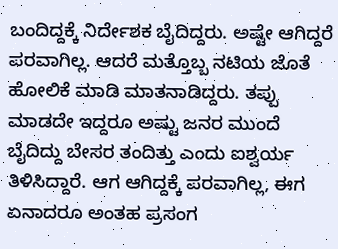ಬಂದಿದ್ದಕ್ಕೆ ನಿರ್ದೇಶಕ ಬೈದಿದ್ದರು. ಅಷ್ಟೇ ಆಗಿದ್ದರೆ ಪರವಾಗಿಲ್ಲ. ಆದರೆ ಮತ್ತೊಬ್ಬ ನಟಿಯ ಜೊತೆ ಹೋಲಿಕೆ ಮಾಡಿ ಮಾತನಾಡಿದ್ದರು. ತಪ್ಪು ಮಾಡದೇ ಇದ್ದರೂ ಅಷ್ಟು ಜನರ ಮುಂದೆ ಬೈದಿದ್ದು ಬೇಸರ ತಂದಿತ್ತು ಎಂದು ಐಶ್ವರ್ಯ ತಿಳಿಸಿದ್ದಾರೆ. ಆಗ ಆಗಿದ್ದಕ್ಕೆ ಪರವಾಗಿಲ್ಲ, ಈಗ ಏನಾದರೂ ಅಂತಹ ಪ್ರಸಂಗ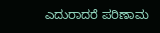ಎದುರಾದರೆ ಪರಿಣಾಮ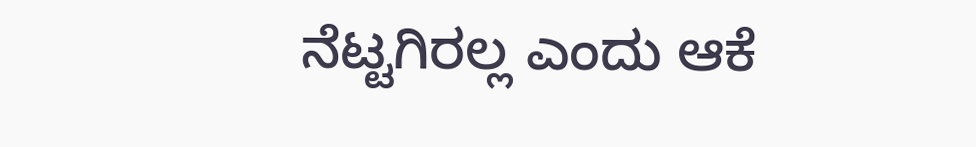ನೆಟ್ಟಗಿರಲ್ಲ ಎಂದು ಆಕೆ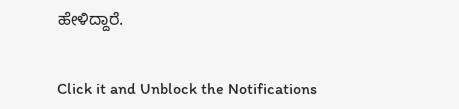ಹೇಳಿದ್ದಾರೆ.


Click it and Unblock the Notifications